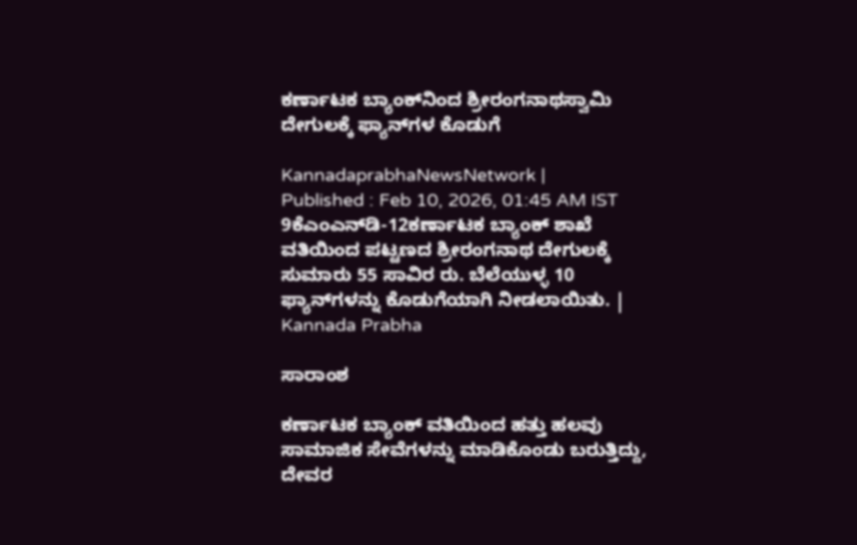ಕರ್ಣಾಟಕ ಬ್ಯಾಂಕ್‌ನಿಂದ ಶ್ರೀರಂಗನಾಥಸ್ವಾಮಿ ದೇಗುಲಕ್ಕೆ ಫ್ಯಾನ್‌ಗಳ ಕೊಡುಗೆ

KannadaprabhaNewsNetwork |
Published : Feb 10, 2026, 01:45 AM IST
9ಕೆಎಂಎನ್‌ಡಿ-12ಕರ್ಣಾಟಕ ಬ್ಯಾಂಕ್ ಶಾಖೆ ವತಿಯಿಂದ ಪಟ್ಟಣದ ಶ್ರೀರಂಗನಾಥ ದೇಗುಲಕ್ಕೆ ಸುಮಾರು 55 ಸಾವಿರ ರು. ಬೆಲೆಯುಳ್ಳ 10 ಫ್ಯಾನ್‌ಗಳನ್ನು ಕೊಡುಗೆಯಾಗಿ ನೀಡಲಾಯಿತು. | Kannada Prabha

ಸಾರಾಂಶ

ಕರ್ಣಾಟಕ ಬ್ಯಾಂಕ್ ವತಿಯಿಂದ ಹತ್ತು ಹಲವು ಸಾಮಾಜಿಕ ಸೇವೆಗಳನ್ನು ಮಾಡಿಕೊಂಡು ಬರುತ್ತಿದ್ದು, ದೇವರ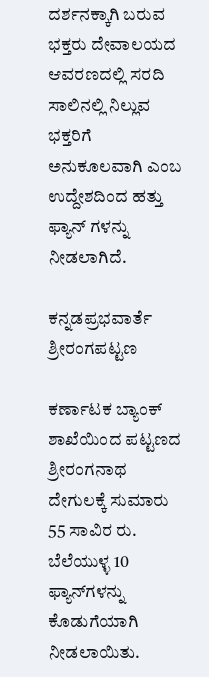ದರ್ಶನಕ್ಕಾಗಿ ಬರುವ ಭಕ್ತರು ದೇವಾಲಯದ ಆವರಣದಲ್ಲಿ ಸರದಿ ಸಾಲಿನಲ್ಲಿ ನಿಲ್ಲುವ ಭಕ್ತರಿಗೆ ಅನುಕೂಲವಾಗಿ ಎಂಬ ಉದ್ದೇಶದಿಂದ ಹತ್ತು ಫ್ಯಾನ್ ಗಳನ್ನು ನೀಡಲಾಗಿದೆ.

ಕನ್ನಡಪ್ರಭವಾರ್ತೆ ಶ್ರೀರಂಗಪಟ್ಟಣ

ಕರ್ಣಾಟಕ ಬ್ಯಾಂಕ್ ಶಾಖೆಯಿಂದ ಪಟ್ಟಣದ ಶ್ರೀರಂಗನಾಥ ದೇಗುಲಕ್ಕೆ ಸುಮಾರು 55 ಸಾವಿರ ರು. ಬೆಲೆಯುಳ್ಳ 10 ಫ್ಯಾನ್‌ಗಳನ್ನು ಕೊಡುಗೆಯಾಗಿ ನೀಡಲಾಯಿತು.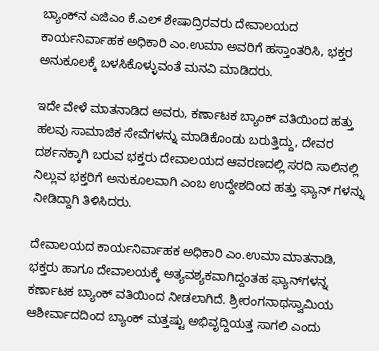ಬ್ಯಾಂಕ್‌ನ ಎಜಿಎಂ ಕೆ.ಎಲ್ ಶೇಷಾದ್ರಿರವರು ದೇವಾಲಯದ ಕಾರ್ಯನಿರ್ವಾಹಕ ಅಧಿಕಾರಿ ಎಂ.ಉಮಾ ಅವರಿಗೆ ಹಸ್ತಾಂತರಿಸಿ, ಭಕ್ತರ ಅನುಕೂಲಕ್ಕೆ ಬಳಸಿಕೊಳ್ಳುವಂತೆ ಮನವಿ ಮಾಡಿದರು.

ಇದೇ ವೇಳೆ ಮಾತನಾಡಿದ ಅವರು, ಕರ್ಣಾಟಕ ಬ್ಯಾಂಕ್ ವತಿಯಿಂದ ಹತ್ತು ಹಲವು ಸಾಮಾಜಿಕ ಸೇವೆಗಳನ್ನು ಮಾಡಿಕೊಂಡು ಬರುತ್ತಿದ್ದು, ದೇವರ ದರ್ಶನಕ್ಕಾಗಿ ಬರುವ ಭಕ್ತರು ದೇವಾಲಯದ ಆವರಣದಲ್ಲಿ ಸರದಿ ಸಾಲಿನಲ್ಲಿ ನಿಲ್ಲುವ ಭಕ್ತರಿಗೆ ಅನುಕೂಲವಾಗಿ ಎಂಬ ಉದ್ದೇಶದಿಂದ ಹತ್ತು ಫ್ಯಾನ್ ಗಳನ್ನು ನೀಡಿದ್ದಾಗಿ ತಿಳಿಸಿದರು.

ದೇವಾಲಯದ ಕಾರ್ಯನಿರ್ವಾಹಕ ಅಧಿಕಾರಿ ಎಂ.ಉಮಾ ಮಾತನಾಡಿ, ಭಕ್ತರು ಹಾಗೂ ದೇವಾಲಯಕ್ಕೆ ಅತ್ಯವಶ್ಯಕವಾಗಿದ್ದಂತಹ ಫ್ಯಾನ್‌ಗಳನ್ನ ಕರ್ಣಾಟಕ ಬ್ಯಾಂಕ್ ವತಿಯಿಂದ ನೀಡಲಾಗಿದೆ. ಶ್ರೀರಂಗನಾಥಸ್ವಾಮಿಯ ಆಶೀರ್ವಾದದಿಂದ ಬ್ಯಾಂಕ್ ಮತ್ತಷ್ಟು ಅಭಿವೃದ್ದಿಯತ್ತ ಸಾಗಲಿ ಎಂದು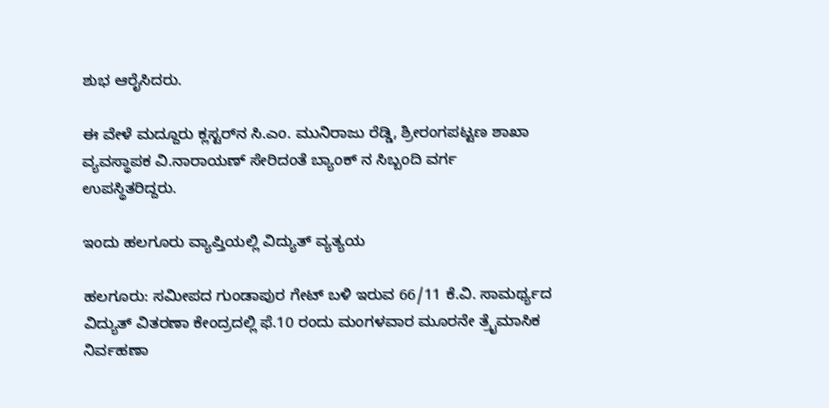ಶುಭ ಆರೈಸಿದರು.

ಈ ವೇಳೆ ಮದ್ದೂರು ಕ್ಲಸ್ಟರ್‌ನ ಸಿ.ಎಂ. ಮುನಿರಾಜು ರೆಡ್ಡಿ, ಶ್ರೀರಂಗಪಟ್ಟಣ ಶಾಖಾ ವ್ಯವಸ್ಥಾಪಕ ವಿ.ನಾರಾಯಣ್ ಸೇರಿದಂತೆ ಬ್ಯಾಂಕ್ ನ ಸಿಬ್ಬಂದಿ ವರ್ಗ ಉಪಸ್ಥಿತರಿದ್ದರು.

ಇಂದು ಹಲಗೂರು ವ್ಯಾಪ್ತಿಯಲ್ಲಿ ವಿದ್ಯುತ್‌ ವ್ಯತ್ಯಯ

ಹಲಗೂರು: ಸಮೀಪದ ಗುಂಡಾಪುರ ಗೇಟ್ ಬಳಿ ಇರುವ 66/11 ಕೆ.ವಿ. ಸಾಮರ್ಥ್ಯದ ವಿದ್ಯುತ್ ವಿತರಣಾ ಕೇಂದ್ರದಲ್ಲಿ ಫೆ.10 ರಂದು ಮಂಗಳವಾರ ಮೂರನೇ ತ್ರೈಮಾಸಿಕ ನಿರ್ವಹಣಾ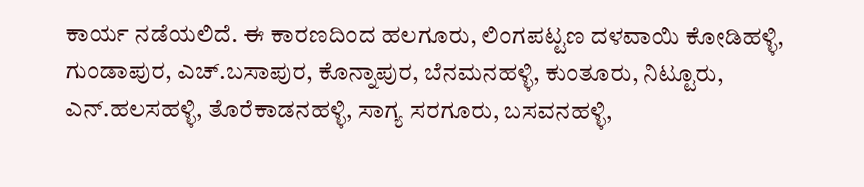ಕಾರ್ಯ ನಡೆಯಲಿದೆ. ಈ ಕಾರಣದಿಂದ ಹಲಗೂರು, ಲಿಂಗಪಟ್ಟಣ ದಳವಾಯಿ ಕೋಡಿಹಳ್ಳಿ, ಗುಂಡಾಪುರ, ಎಚ್.ಬಸಾಪುರ, ಕೊನ್ನಾಪುರ, ಬೆನಮನಹಳ್ಳಿ, ಕುಂತೂರು, ನಿಟ್ಟೂರು, ಎನ್.ಹಲಸಹಳ್ಳಿ, ತೊರೆಕಾಡನಹಳ್ಳಿ, ಸಾಗ್ಯ ಸರಗೂರು, ಬಸವನಹಳ್ಳಿ,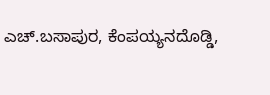ಎಚ್.ಬಸಾಪುರ, ಕೆಂಪಯ್ಯನದೊಡ್ಡಿ,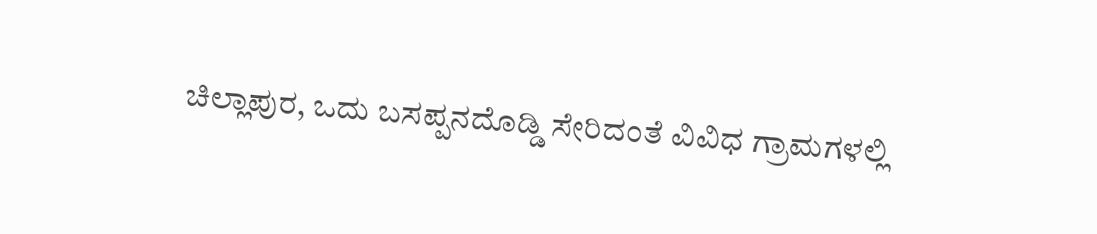ಚಿಲ್ಲಾಪುರ, ಒದು ಬಸಪ್ಪನದೊಡ್ಡಿ ಸೇರಿದಂತೆ ವಿವಿಧ ಗ್ರಾಮಗಳಲ್ಲಿ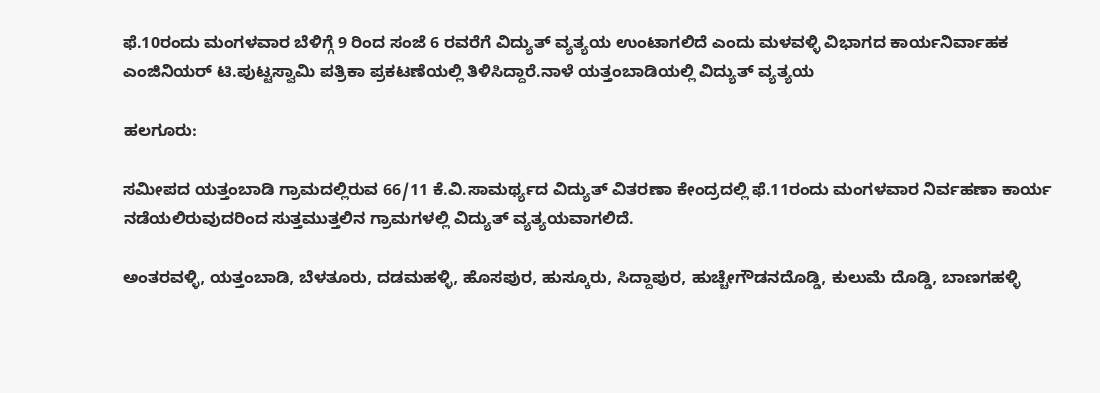ಫೆ.10ರಂದು ಮಂಗಳವಾರ ಬೆಳಿಗ್ಗೆ 9 ರಿಂದ ಸಂಜೆ 6 ರವರೆಗೆ ವಿದ್ಯುತ್ ವ್ಯತ್ಯಯ ಉಂಟಾಗಲಿದೆ ಎಂದು ಮಳವಳ್ಳಿ ವಿಭಾಗದ ಕಾರ್ಯನಿರ್ವಾಹಕ ಎಂಜಿನಿಯರ್‌‌ ಟಿ.ಪುಟ್ಟಸ್ವಾಮಿ ಪತ್ರಿಕಾ ಪ್ರಕಟಣೆಯಲ್ಲಿ ತಿಳಿಸಿದ್ದಾರೆ.ನಾಳೆ ಯತ್ತಂಬಾಡಿಯಲ್ಲಿ ವಿದ್ಯುತ್‌ ವ್ಯತ್ಯಯ

ಹಲಗೂರು:

ಸಮೀಪದ ಯತ್ತಂಬಾಡಿ ಗ್ರಾಮದಲ್ಲಿರುವ 66/11 ಕೆ.ವಿ.ಸಾಮರ್ಥ್ಯದ ವಿದ್ಯುತ್ ವಿತರಣಾ ಕೇಂದ್ರದಲ್ಲಿ ಫೆ.11ರಂದು ಮಂಗಳವಾರ ನಿರ್ವಹಣಾ ಕಾರ್ಯ ನಡೆಯಲಿರುವುದರಿಂದ ಸುತ್ತಮುತ್ತಲಿನ ಗ್ರಾಮಗಳಲ್ಲಿ ವಿದ್ಯುತ್ ವ್ಯತ್ಯಯವಾಗಲಿದೆ.

ಅಂತರವಳ್ಳಿ, ಯತ್ತಂಬಾಡಿ, ಬೆಳತೂರು, ದಡಮಹಳ್ಳಿ, ಹೊಸಪುರ, ಹುಸ್ಕೂರು, ಸಿದ್ದಾಪುರ, ಹುಚ್ಚೇಗೌಡನದೊಡ್ಡಿ, ಕುಲುಮೆ ದೊಡ್ಡಿ, ಬಾಣಗಹಳ್ಳಿ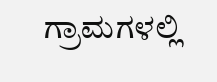ಗ್ರಾಮಗಳಲ್ಲಿ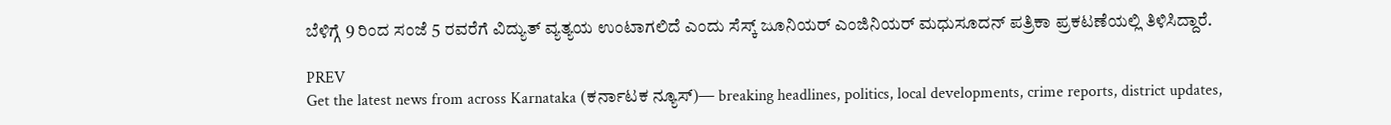ಬೆಳಿಗ್ಗೆ 9 ರಿಂದ ಸಂಜೆ 5 ರವರೆಗೆ ವಿದ್ಯುತ್ ವ್ಯತ್ಯಯ ಉಂಟಾಗಲಿದೆ ಎಂದು ಸೆಸ್ಕ್ ಜೂನಿಯರ್ ಎಂಜಿನಿಯರ್ ಮಧುಸೂದನ್ ಪತ್ರಿಕಾ ಪ್ರಕಟಣೆಯಲ್ಲಿ ತಿಳಿಸಿದ್ದಾರೆ.

PREV
Get the latest news from across Karnataka (ಕರ್ನಾಟಕ ನ್ಯೂಸ್)— breaking headlines, politics, local developments, crime reports, district updates,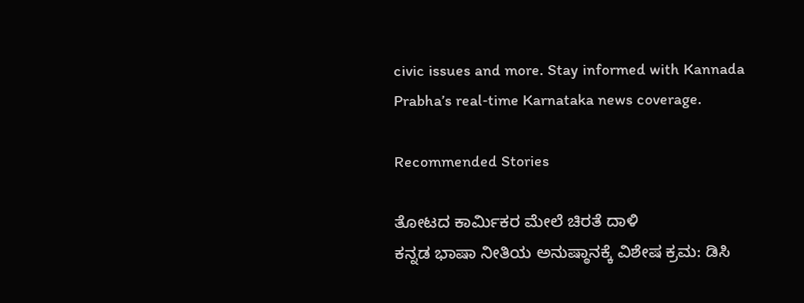civic issues and more. Stay informed with Kannada Prabha’s real‑time Karnataka news coverage.

Recommended Stories

ತೋಟದ ಕಾರ್ಮಿಕರ ಮೇಲೆ ಚಿರತೆ ದಾಳಿ
ಕನ್ನಡ ಭಾಷಾ ನೀತಿಯ ಅನುಷ್ಠಾನಕ್ಕೆ ವಿಶೇಷ ಕ್ರಮ: ಡಿಸಿ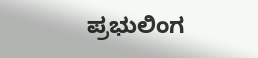ಪ್ರಭುಲಿಂಗ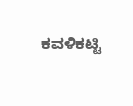ಕವಳಿಕಟ್ಟಿ